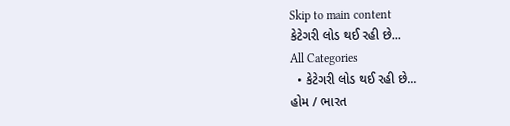Skip to main content
કેટેગરી લોડ થઈ રહી છે...
All Categories
  • કેટેગરી લોડ થઈ રહી છે...
હોમ / ભારત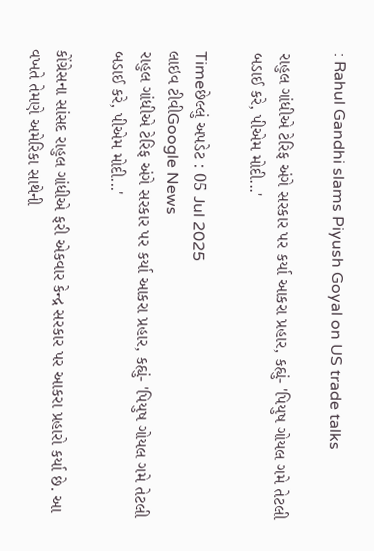: Rahul Gandhi slams Piyush Goyal on US trade talks

રાહુલ ગાંધીએ ટેરિફ અંગે સરકાર પર કર્યા આકરા પ્રહાર, કહ્યું- 'પિયુષ ગોયલ ગમે તેટલી બડાઈ કરે, પીએમ મોદી...'

Timeછેલ્લું અપડેટ : 05 Jul 2025
લાઇવ ટીવીGoogle News
રાહુલ ગાંધીએ ટેરિફ અંગે સરકાર પર કર્યા આકરા પ્રહાર, કહ્યું- 'પિયુષ ગોયલ ગમે તેટલી બડાઈ કરે, પીએમ મોદી...'

કોંગ્રેસના સાંસદ રાહુલ ગાંધીએ ફરી એકવાર કેન્દ્ર સરકાર પર આકરા પ્રહારો કર્યા છે. આ વખતે તેમણે અમેરિકા સાથેની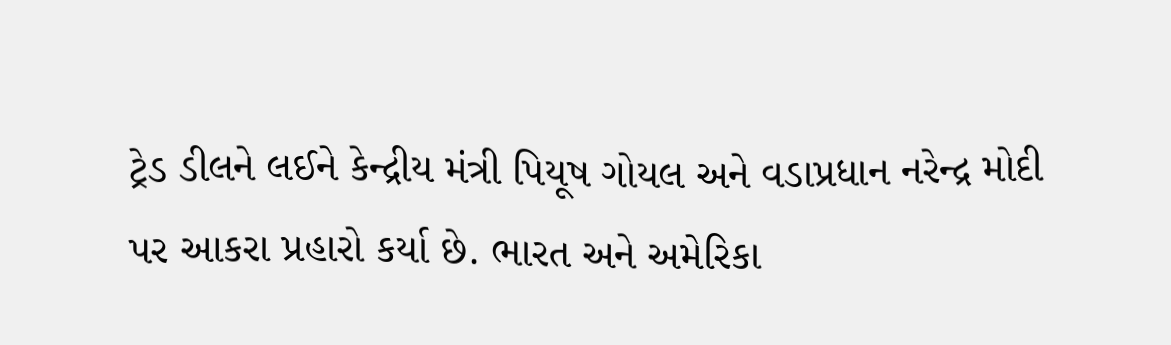ટ્રેડ ડીલને લઈને કેન્દ્રીય મંત્રી પિયૂષ ગોયલ અને વડાપ્રધાન નરેન્દ્ર મોદી પર આકરા પ્રહારો કર્યા છે. ભારત અને અમેરિકા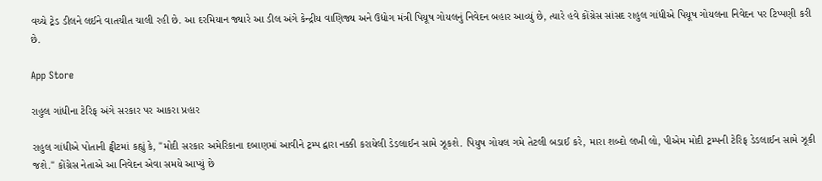વચ્ચે ટ્રેડ ડીલને લઈને વાતચીત ચાલી રહી છે. આ દરમિયાન જ્યારે આ ડીલ અંગે કેન્દ્રીય વાણિજ્ય અને ઉદ્યોગ મંત્રી પિયૂષ ગોયલનું નિવેદન બહાર આવ્યું છે, ત્યારે હવે કોંગ્રેસ સાંસદ રાહુલ ગાંધીએ પિયૂષ ગોયલના નિવેદન પર ટિપ્પણી કરી છે.

App Store

રાહુલ ગાંધીના ટેરિફ અંગે સરકાર પર આકરા પ્રહાર

રાહુલ ગાંધીએ પોતાની ટ્વીટમાં કહ્યું કે, "મોદી સરકાર અમેરિકાના દબાણમાં આવીને ટ્રમ્પ દ્વારા નક્કી કરાયેલી ડેડલાઈન સામે ઝૂકશે. પિયુષ ગોયલ ગમે તેટલી બડાઈ કરે, મારા શબ્દો લખી લો, પીએમ મોદી ટ્રમ્પની ટેરિફ ડેડલાઈન સામે ઝૂકી જશે." કોંગ્રેસ નેતાએ આ નિવેદન એવા સમયે આપ્યું છે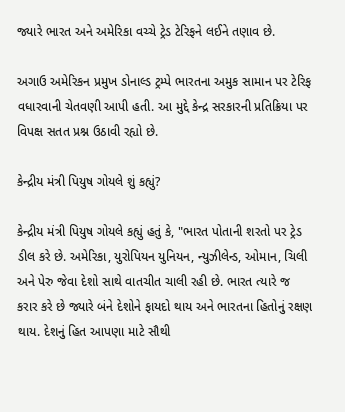જ્યારે ભારત અને અમેરિકા વચ્ચે ટ્રેડ ટેરિફને લઈને તણાવ છે.

અગાઉ અમેરિકન પ્રમુખ ડોનાલ્ડ ટ્રમ્પે ભારતના અમુક સામાન પર ટેરિફ વધારવાની ચેતવણી આપી હતી. આ મુદ્દે કેન્દ્ર સરકારની પ્રતિક્રિયા પર વિપક્ષ સતત પ્રશ્ન ઉઠાવી રહ્યો છે.

કેન્દ્રીય મંત્રી પિયુષ ગોયલે શું કહ્યું?

કેન્દ્રીય મંત્રી પિયુષ ગોયલે કહ્યું હતું કે, "ભારત પોતાની શરતો પર ટ્રેડ ડીલ કરે છે. અમેરિકા, યુરોપિયન યુનિયન, ન્યુઝીલેન્ડ, ઓમાન, ચિલી અને પેરુ જેવા દેશો સાથે વાતચીત ચાલી રહી છે. ભારત ત્યારે જ કરાર કરે છે જ્યારે બંને દેશોને ફાયદો થાય અને ભારતના હિતોનું રક્ષણ થાય. દેશનું હિત આપણા માટે સૌથી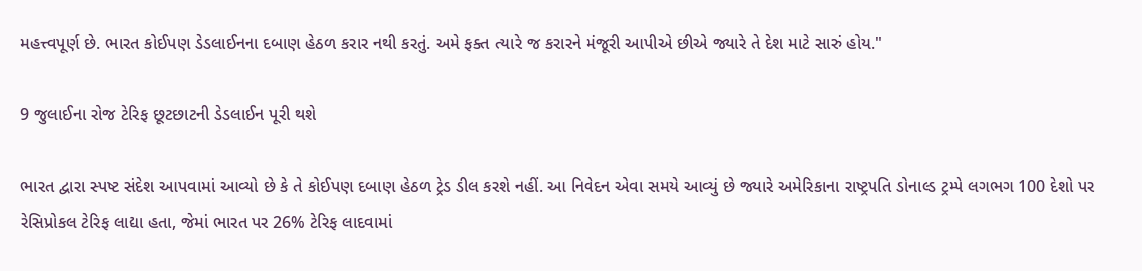મહત્ત્વપૂર્ણ છે. ભારત કોઈપણ ડેડલાઈનના દબાણ હેઠળ કરાર નથી કરતું. અમે ફક્ત ત્યારે જ કરારને મંજૂરી આપીએ છીએ જ્યારે તે દેશ માટે સારું હોય."

9 જુલાઈના રોજ ટેરિફ છૂટછાટની ડેડલાઈન પૂરી થશે

ભારત દ્વારા સ્પષ્ટ સંદેશ આપવામાં આવ્યો છે કે તે કોઈપણ દબાણ હેઠળ ટ્રેડ ડીલ કરશે નહીં. આ નિવેદન એવા સમયે આવ્યું છે જ્યારે અમેરિકાના રાષ્ટ્રપતિ ડોનાલ્ડ ટ્રમ્પે લગભગ 100 દેશો પર રેસિપ્રોકલ ટેરિફ લાદ્યા હતા, જેમાં ભારત પર 26% ટેરિફ લાદવામાં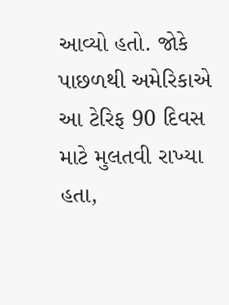આવ્યો હતો. જોકે પાછળથી અમેરિકાએ આ ટેરિફ 90 દિવસ માટે મુલતવી રાખ્યા હતા,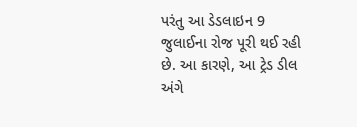પરંતુ આ ડેડલાઇન 9 જુલાઈના રોજ પૂરી થઈ રહી છે. આ કારણે, આ ટ્રેડ ડીલ અંગે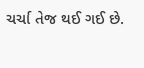ચર્ચા તેજ થઈ ગઈ છે.